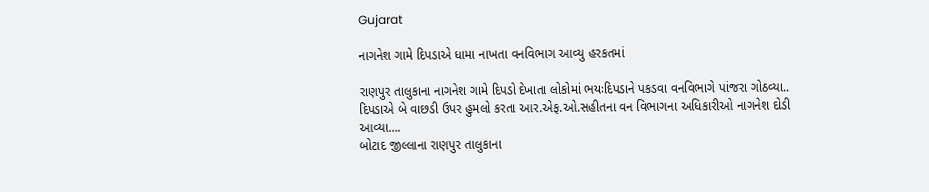Gujarat

નાગનેશ ગામે દિપડાએ ધામા નાખતા વનવિભાગ આવ્યુ હરકતમાં

રાણપુર તાલુકાના નાગનેશ ગામે દિપડો દેખાતા લોકોમાં ભયઃદિપડાને પકડવા વનવિભાગે પાંજરા ગોઠવ્યા..
દિપડાએ બે વાછડી ઉપર હુમલો કરતા આર.એફ.ઓ.સહીતના વન વિભાગના અધિકારીઓ નાગનેશ દોડી આવ્યા….
બોટાદ જીલ્લાના રાણપુર તાલુકાના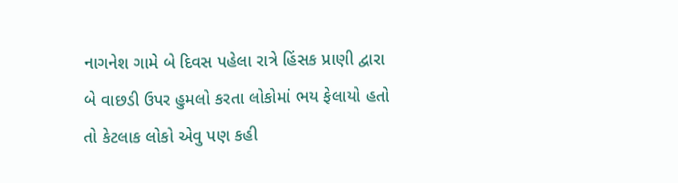નાગનેશ ગામે બે દિવસ પહેલા રાત્રે હિંસક પ્રાણી દ્વારા બે વાછડી ઉપર હુમલો કરતા લોકોમાં ભય ફેલાયો હતો તો કેટલાક લોકો એવુ પણ કહી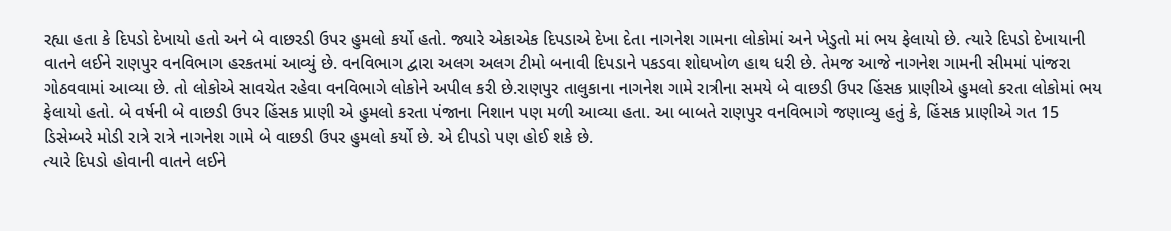રહ્યા હતા કે દિપડો દેખાયો હતો અને બે વાછરડી ઉપર હુમલો કર્યો હતો. જ્યારે એકાએક દિપડાએ દેખા દેતા નાગનેશ ગામના લોકોમાં અને ખેડુતો માં ભય ફેલાયો છે. ત્યારે દિપડો દેખાયાની વાતને લઈને રાણપુર વનવિભાગ હરકતમાં આવ્યું છે. વનવિભાગ દ્વારા અલગ અલગ ટીમો બનાવી દિપડાને પકડવા શોઘખોળ હાથ ધરી છે. તેમજ આજે નાગનેશ ગામની સીમમાં પાંજરા ગોઠવવામાં આવ્યા છે. તો લોકોએ સાવચેત રહેવા વનવિભાગે લોકોને અપીલ કરી છે.રાણપુર તાલુકાના નાગનેશ ગામે રાત્રીના સમયે બે વાછડી ઉપર હિંસક પ્રાણીએ હુમલો કરતા લોકોમાં ભય ફેલાયો હતો. બે વર્ષની બે વાછડી ઉપર હિંસક પ્રાણી એ હુમલો કરતા પંજાના નિશાન પણ મળી આવ્યા હતા. આ બાબતે રાણપુર વનવિભાગે જણાવ્યુ હતું કે, હિંસક પ્રાણીએ ગત 15 ડિસેમ્બરે મોડી રાત્રે રાત્રે નાગનેશ ગામે બે વાછડી ઉપર હુમલો કર્યો છે. એ દીપડો પણ હોઈ શકે છે.
ત્યારે દિપડો હોવાની વાતને લઈને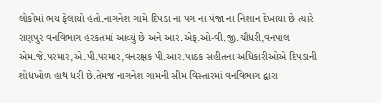લોકોમાં ભય ફેલાયો હતો.નાગનેશ ગામે દિપડા ના પગ ના પંજા ના નિશાન દેખાયા છે ત્યારે રાણપુર વનવિભાગ હરકતમાં આવ્યું છે અને આર.એફ.ઓ-વી.જી.ચૌધરી,વનપાલ એમ.જે.પરમાર,એ.પી.પરમાર,વનરક્ષક પી.આર.પાઠક સહીતના અધિકારીઓએ દિપડાની શોધખોળ હાથ ધરી છે.તેમજ નાગનેશ ગામની સીમ વિસ્તારમાં વનવિભાગ દ્વારા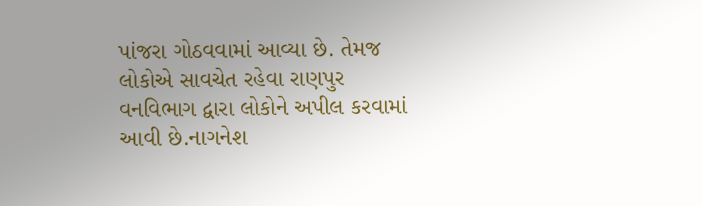પાંજરા ગોઠવવામાં આવ્યા છે. તેમજ લોકોએ સાવચેત રહેવા રાણપુર વનવિભાગ દ્વારા લોકોને અપીલ કરવામાં આવી છે.નાગનેશ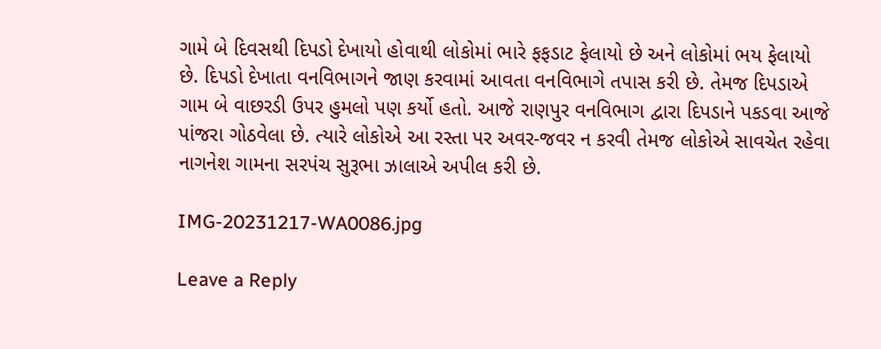ગામે બે દિવસથી દિપડો દેખાયો હોવાથી લોકોમાં ભારે ફફડાટ ફેલાયો છે અને લોકોમાં ભય ફેલાયો છે. દિપડો દેખાતા વનવિભાગને જાણ કરવામાં આવતા વનવિભાગે તપાસ કરી છે. તેમજ દિપડાએ ગામ બે વાછરડી ઉપર હુમલો પણ કર્યો હતો. આજે રાણપુર વનવિભાગ દ્વારા દિપડાને પકડવા આજે પાંજરા ગોઠવેલા છે. ત્યારે લોકોએ આ રસ્તા પર અવર-જવર ન કરવી તેમજ લોકોએ સાવચેત રહેવા નાગનેશ ગામના સરપંચ સુરૂભા ઝાલાએ અપીલ કરી છે.

IMG-20231217-WA0086.jpg

Leave a Reply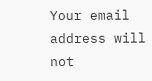Your email address will not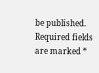be published. Required fields are marked *